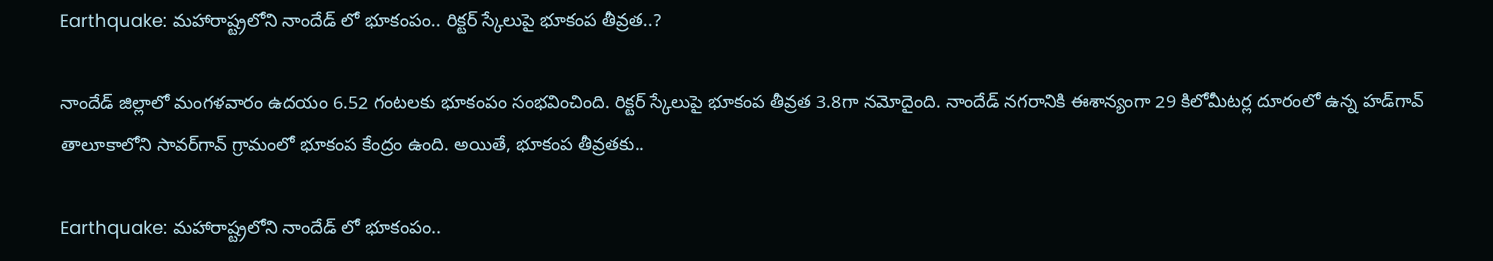Earthquake: మహారాష్ట్రలోని నాందేడ్ లో భూకంపం.. రిక్టర్ స్కేలుపై భూకంప తీవ్రత..?

నాందేడ్ జిల్లాలో మంగళవారం ఉదయం 6.52 గంటలకు భూకంపం సంభవించింది. రిక్టర్ స్కేలుపై భూకంప తీవ్రత 3.8గా నమోదైంది. నాందేడ్ నగరానికి ఈశాన్యంగా 29 కిలోమీటర్ల దూరంలో ఉన్న హడ్‌గావ్ తాలూకాలోని సావర్‌గావ్ గ్రామంలో భూకంప కేంద్రం ఉంది. అయితే, భూకంప తీవ్రతకు..

Earthquake: మహారాష్ట్రలోని నాందేడ్ లో భూకంపం..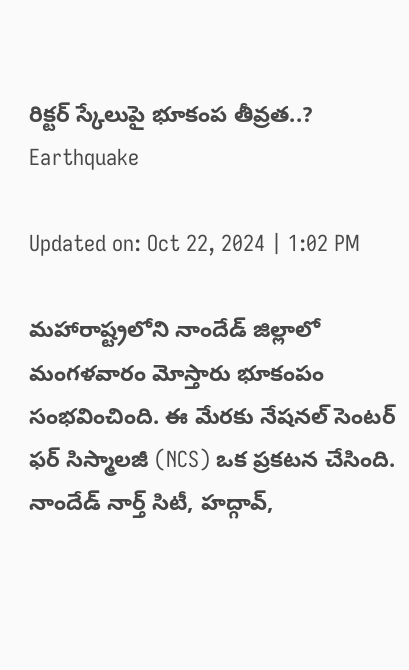రిక్టర్ స్కేలుపై భూకంప తీవ్రత..?
Earthquake

Updated on: Oct 22, 2024 | 1:02 PM

మహారాష్ట్రలోని నాందేడ్ జిల్లాలో మంగళవారం మోస్తారు భూకంపం సంభవించింది. ఈ మేరకు నేషనల్ సెంటర్ ఫర్ సిస్మాలజీ (NCS) ఒక ప్రకటన చేసింది. నాందేడ్ నార్త్ సిటీ, హద్గావ్,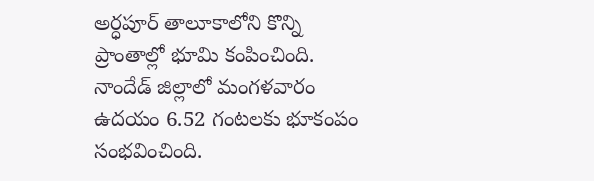అర్ధపూర్ తాలూకాలోని కొన్ని ప్రాంతాల్లో భూమి కంపించింది. నాందేడ్ జిల్లాలో మంగళవారం ఉదయం 6.52 గంటలకు భూకంపం సంభవించింది.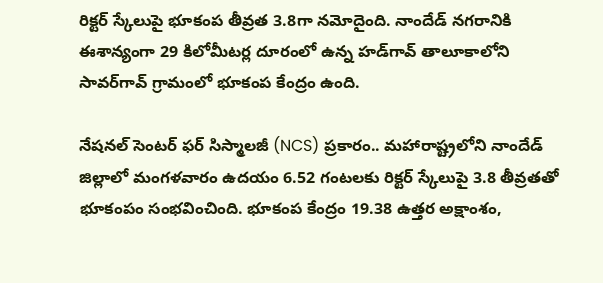రిక్టర్ స్కేలుపై భూకంప తీవ్రత 3.8గా నమోదైంది. నాందేడ్ నగరానికి ఈశాన్యంగా 29 కిలోమీటర్ల దూరంలో ఉన్న హడ్‌గావ్ తాలూకాలోని సావర్‌గావ్ గ్రామంలో భూకంప కేంద్రం ఉంది.

నేషనల్ సెంటర్ ఫర్ సిస్మాలజీ (NCS) ప్రకారం.. మహారాష్ట్రలోని నాందేడ్ జిల్లాలో మంగళవారం ఉదయం 6.52 గంటలకు రిక్టర్ స్కేలుపై 3.8 తీవ్రతతో భూకంపం సంభవించింది. భూకంప కేంద్రం 19.38 ఉత్తర అక్షాంశం,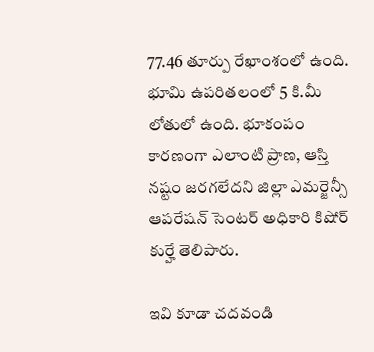77.46 తూర్పు రేఖాంశంలో ఉంది. భూమి ఉపరితలంలో 5 కి.మీ లోతులో ఉంది. భూకంపం కారణంగా ఎలాంటి ప్రాణ, ఆస్తి నష్టం జరగలేదని జిల్లా ఎమర్జెన్సీ ఆపరేషన్ సెంటర్ అధికారి కిషోర్ కుర్హే తెలిపారు.

ఇవి కూడా చదవండి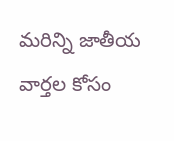మరిన్ని జాతీయ వార్తల కోసం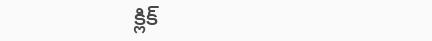క్లిక్‌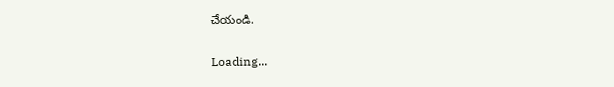చేయండి.

Loading...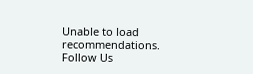Unable to load recommendations.
Follow Us